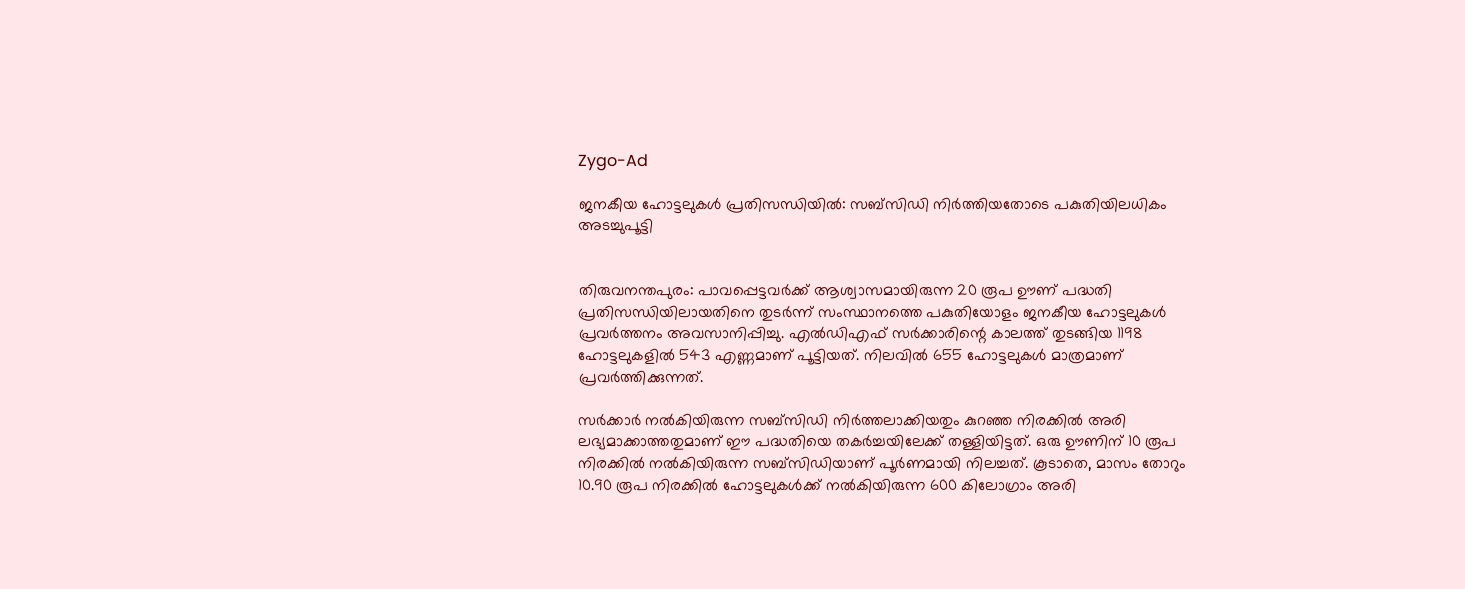Zygo-Ad

ജനകീയ ഹോട്ടലുകൾ പ്രതിസന്ധിയിൽ: സബ്സിഡി നിർത്തിയതോടെ പകുതിയിലധികം അടച്ചുപൂട്ടി


തിരുവനന്തപുരം: പാവപ്പെട്ടവർക്ക് ആശ്വാസമായിരുന്ന 20 രൂപ ഊണ് പദ്ധതി പ്രതിസന്ധിയിലായതിനെ തുടർന്ന് സംസ്ഥാനത്തെ പകുതിയോളം ജനകീയ ഹോട്ടലുകൾ പ്രവർത്തനം അവസാനിപ്പിച്ചു. എൽഡിഎഫ് സർക്കാരിന്റെ കാലത്ത് തുടങ്ങിയ 1198 ഹോട്ടലുകളിൽ 543 എണ്ണമാണ് പൂട്ടിയത്. നിലവിൽ 655 ഹോട്ടലുകൾ മാത്രമാണ് പ്രവർത്തിക്കുന്നത്.

സർക്കാർ നൽകിയിരുന്ന സബ്സിഡി നിർത്തലാക്കിയതും കുറഞ്ഞ നിരക്കിൽ അരി ലഭ്യമാക്കാത്തതുമാണ് ഈ പദ്ധതിയെ തകർച്ചയിലേക്ക് തള്ളിയിട്ടത്. ഒരു ഊണിന് 10 രൂപ നിരക്കിൽ നൽകിയിരുന്ന സബ്സിഡിയാണ് പൂർണമായി നിലച്ചത്. കൂടാതെ, മാസം തോറും 10.90 രൂപ നിരക്കിൽ ഹോട്ടലുകൾക്ക് നൽകിയിരുന്ന 600 കിലോഗ്രാം അരി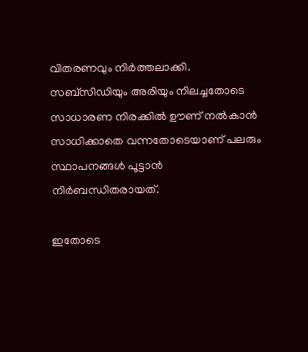വിതരണവും നിർത്തലാക്കി. സബ്സിഡിയും അരിയും നിലച്ചതോടെ സാധാരണ നിരക്കിൽ ഊണ് നൽകാൻ സാധിക്കാതെ വന്നതോടെയാണ് പലരും സ്ഥാപനങ്ങൾ പൂട്ടാൻ നിർബന്ധിതരായത്.

ഇതോടെ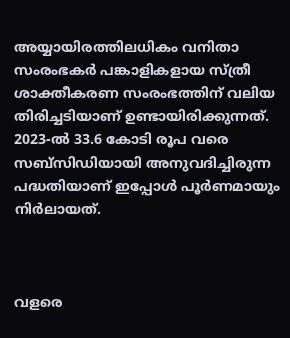അയ്യായിരത്തിലധികം വനിതാ സംരംഭകർ പങ്കാളികളായ സ്ത്രീ ശാക്തീകരണ സംരംഭത്തിന് വലിയ തിരിച്ചടിയാണ് ഉണ്ടായിരിക്കുന്നത്. 2023-ൽ 33.6 കോടി രൂപ വരെ സബ്സിഡിയായി അനുവദിച്ചിരുന്ന പദ്ധതിയാണ് ഇപ്പോൾ പൂർണമായും നിർലായത്.



വളരെ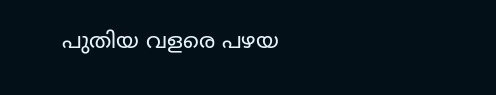പുതിയ വളരെ പഴയ